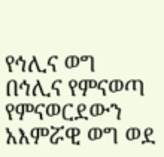የኅሊና ወግ
በኅሊና የምናወጣ የምናወርደውን አእምሯዊ ወግ ወደ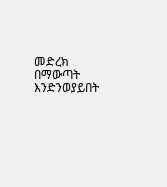መድረክ በማውጣት እንድንወያይበት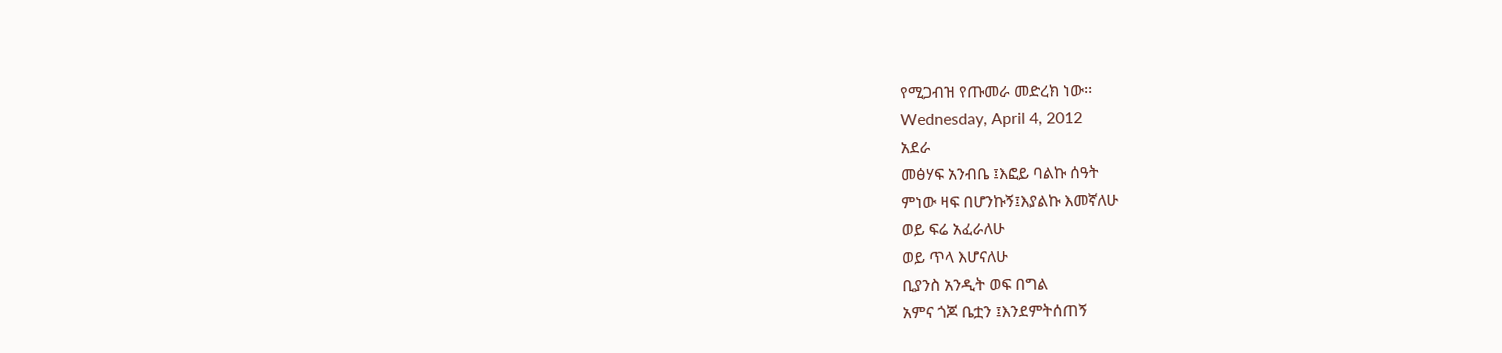የሚጋብዝ የጡመራ መድረክ ነው፡፡
Wednesday, April 4, 2012
አደራ
መፅሃፍ አንብቤ ፤እፎይ ባልኩ ሰዓት
ምነው ዛፍ በሆንኩኝ፤እያልኩ እመኛለሁ
ወይ ፍሬ አፈራለሁ
ወይ ጥላ እሆናለሁ
ቢያንስ አንዲት ወፍ በግል
አምና ጎጆ ቤቷን ፤እንደምትሰጠኝ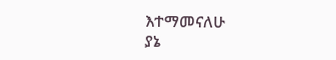እተማመናለሁ
ያኔ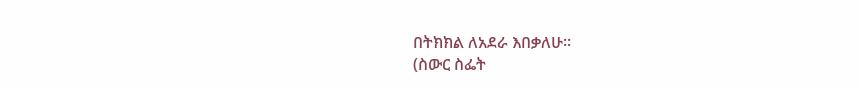በትክክል ለአደራ እበቃለሁ፡፡
(ስውር ስፌት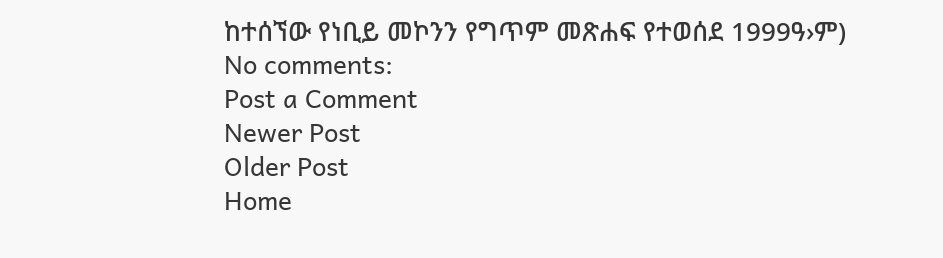ከተሰኘው የነቢይ መኮንን የግጥም መጽሐፍ የተወሰደ 1999ዓ›ም)
No comments:
Post a Comment
Newer Post
Older Post
Home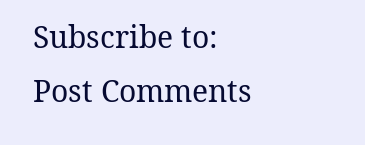Subscribe to:
Post Comments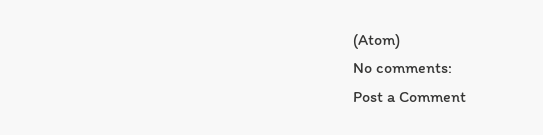(Atom)
No comments:
Post a Comment